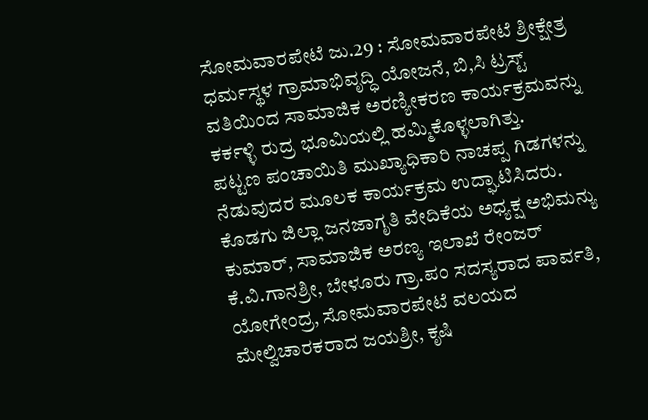ಸೋಮವಾರಪೇಟೆ ಜು.29 : ಸೋಮವಾರಪೇಟೆ ಶ್ರೀಕ್ಷೇತ್ರ ಧರ್ಮಸ್ಥಳ ಗ್ರಾಮಾಭಿವೃದ್ಧಿ ಯೋಜನೆ, ಬಿ,ಸಿ ಟ್ರಸ್ಟ್ ವತಿಯಿಂದ ಸಾಮಾಜಿಕ ಅರಣ್ಯೀಕರಣ ಕಾರ್ಯಕ್ರಮವನ್ನು ಕರ್ಕಳ್ಳಿ ರುದ್ರ ಭೂಮಿಯಲ್ಲಿ ಹಮ್ಮಿಕೊಳ್ಳಲಾಗಿತ್ತು.
ಪಟ್ಟಣ ಪಂಚಾಯಿತಿ ಮುಖ್ಯಾಧಿಕಾರಿ ನಾಚಪ್ಪ ಗಿಡಗಳನ್ನು ನೆಡುವುದರ ಮೂಲಕ ಕಾರ್ಯಕ್ರಮ ಉದ್ಘಾಟಿಸಿದರು.
ಕೊಡಗು ಜಿಲ್ಲಾ ಜನಜಾಗೃತಿ ವೇದಿಕೆಯ ಅಧ್ಯಕ್ಷ ಅಭಿಮನ್ಯು ಕುಮಾರ್, ಸಾಮಾಜಿಕ ಅರಣ್ಯ ಇಲಾಖೆ ರೇಂಜರ್ ಕೆ.ವಿ.ಗಾನಶ್ರೀ, ಬೇಳೂರು ಗ್ರಾ.ಪಂ ಸದಸ್ಯರಾದ ಪಾರ್ವತಿ, ಯೋಗೇಂದ್ರ, ಸೋಮವಾರಪೇಟೆ ವಲಯದ ಮೇಲ್ವಿಚಾರಕರಾದ ಜಯಶ್ರೀ, ಕೃಷಿ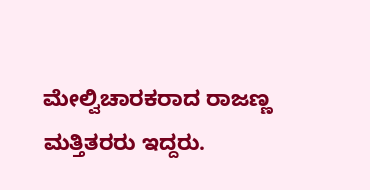ಮೇಲ್ವಿಚಾರಕರಾದ ರಾಜಣ್ಣ ಮತ್ತಿತರರು ಇದ್ದರು.